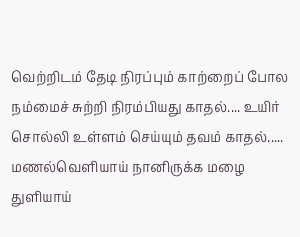வெற்றிடம் தேடி நிரப்பும் காற்றைப் போல நம்மைச் சுற்றி நிரம்பியது காதல்.... உயிர் சொல்லி உள்ளம் செய்யும் தவம் காதல்..... மணல்வெளியாய் நானிருக்க மழை துளியாய்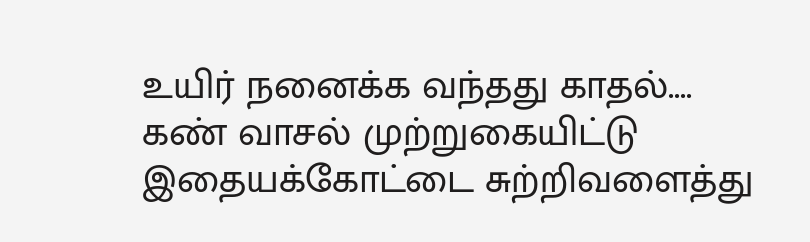உயிர் நனைக்க வந்தது காதல்.... கண் வாசல் முற்றுகையிட்டு இதையக்கோட்டை சுற்றிவளைத்து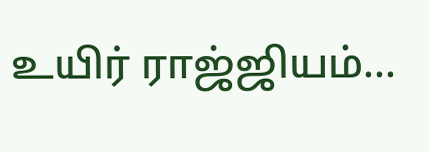உயிர் ராஜ்ஜியம்...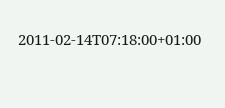2011-02-14T07:18:00+01:00